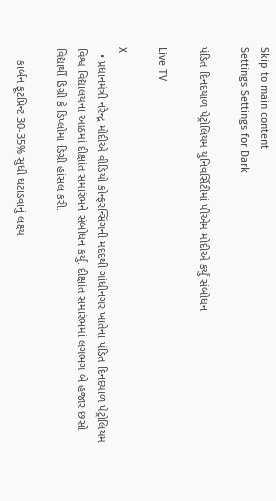Skip to main content
Settings Settings for Dark

પંડિત દિનદયાળ પેટ્રોલિયમ યુનિવર્સિટીમાં પીએમ મોદીએ કર્યું સંબોધન

Live TV

X
  • પ્રધાનમંત્રી નરેન્દ્ર મોદીએ વીડિયો કોન્ફરન્સિંગની મદદથી ગાંધીનગર ખાતેના પંડિત દિનદયાળ પેટ્રોલિયમ વિશ્વ વિદ્યાલયના આઠમાં દીક્ષાંત સમારંભને સંબોધન કર્યુ. દીક્ષાંત સમારંભમાં લગભગ બે હજાર છસો વિદ્યાર્થી ડિગ્રી કે ડિપ્લોમા ડિગ્રી હાંસલ કરી.

    કાર્બન ફૂટપ્રિન્ટ 30-35% સુધી ઘટાડવાનું લક્ષ્ય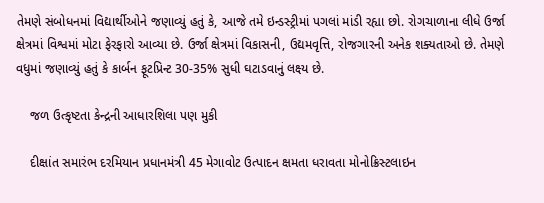તેમણે સંબોધનમાં વિદ્યાર્થીઓને જણાવ્યું હતું કે, આજે તમે ઇન્ડસ્ટ્રીમાં પગલાં માંડી રહ્યા છો. રોગચાળાના લીધે ઉર્જા ક્ષેત્રમાં વિશ્વમાં મોટા ફેરફારો આવ્યા છે. ઉર્જા ક્ષેત્રમાં વિકાસની, ઉદ્યમવૃત્તિ, રોજગારની અનેક શક્યતાઓ છે. તેમણે વધુમાં જણાવ્યું હતું કે કાર્બન ફૂટપ્રિન્ટ 30-35% સુધી ઘટાડવાનું લક્ષ્ય છે.

    જળ ઉત્કૃષ્ટતા કેન્દ્રની આધારશિલા પણ મુકી

    દીક્ષાંત સમારંભ દરમિયાન પ્રધાનમંત્રી 45 મેગાવોટ ઉત્પાદન ક્ષમતા ધરાવતા મોનોક્રિસ્ટલાઇન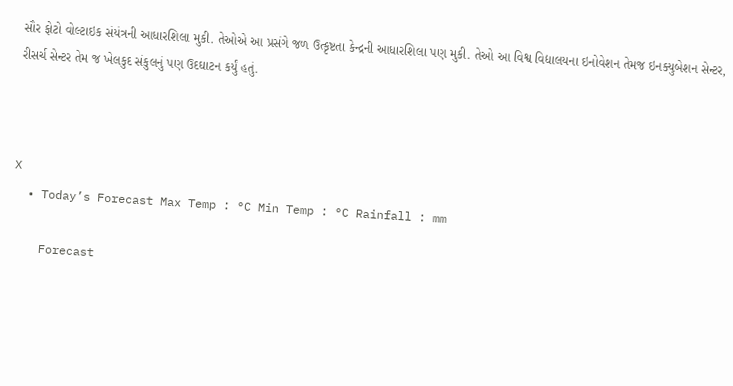સૌર ફોટો વોલ્ટાઇક સંયંત્રની આધારશિલા મુકી. તેઓએ આ પ્રસંગે જળ ઉત્કૃષ્ટતા કેન્દ્રની આધારશિલા પણ મુકી. તેઓ આ વિશ્વ વિદ્યાલયના ઇનોવેશન તેમજ ઇનક્યુબેશન સેન્ટર, રીસર્ચ સેન્ટર તેમ જ ખેલકુદ સંકુલનું પણ ઉદઘાટન કર્યું હતું.



X
  • Today’s Forecast Max Temp : °C Min Temp : °C Rainfall : mm

    Forecast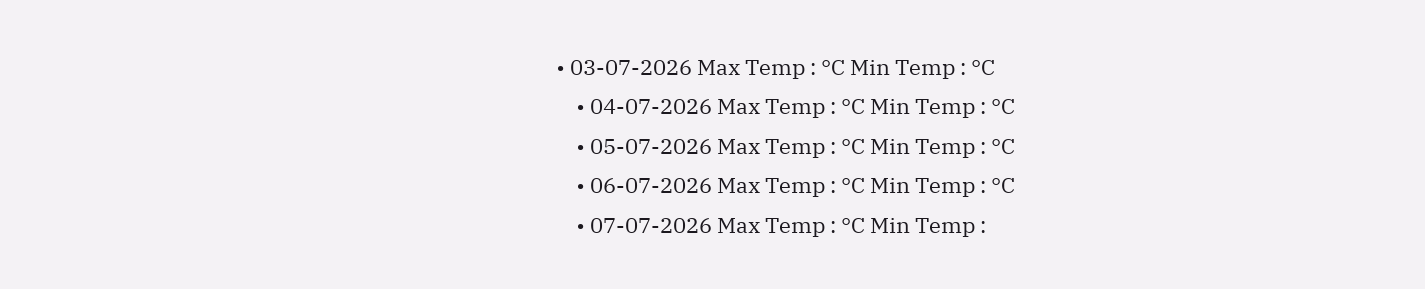• 03-07-2026 Max Temp : °C Min Temp : °C
    • 04-07-2026 Max Temp : °C Min Temp : °C
    • 05-07-2026 Max Temp : °C Min Temp : °C
    • 06-07-2026 Max Temp : °C Min Temp : °C
    • 07-07-2026 Max Temp : °C Min Temp :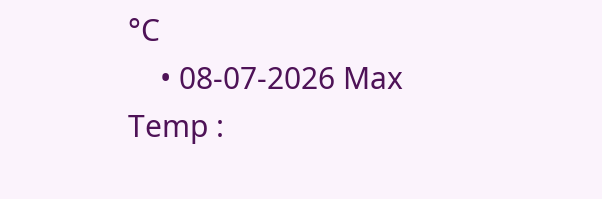°C
    • 08-07-2026 Max Temp :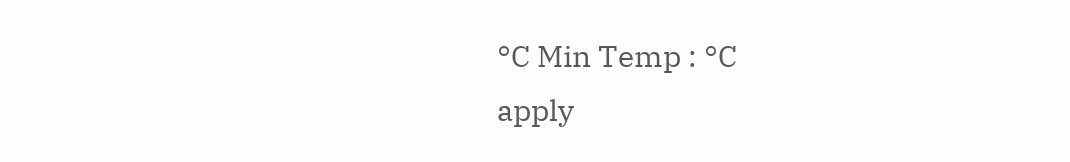°C Min Temp : °C
apply